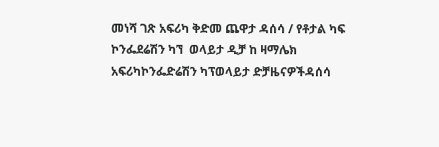መነሻ ገጽ አፍሪካ ቅድመ ጨዋታ ዳሰሳ / የቶታል ካፍ ኮንፌደሬሽን ካኘ  ወላይታ ዲቻ ከ ዛማሌክ
አፍሪካኮንፌድሬሽን ካፕወላይታ ድቻዜናዎችዳሰሳ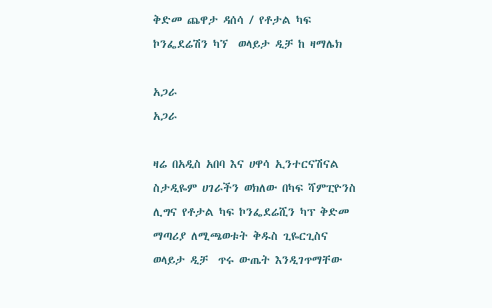ቅድመ ጨዋታ ዳሰሳ / የቶታል ካፍ ኮንፌደሬሽን ካኘ  ወላይታ ዲቻ ከ ዛማሌክ

አጋራ
አጋራ

ዛሬ በአዲስ አበባ እና ሀዋሳ ኢንተርናሽናል ስታዲዬም ሀገራችን ወክለው በካፍ ሻምፒዮንስ ሊግና የቶታል ካፍ ኮንፌደሬሺን ካፕ ቅድመ ማጣሪያ ለሚጫወቱት ቅዱስ ጊዬርጊስና ወላይታ ዲቻ  ጥሩ ውጤት እንዲገጥማቸው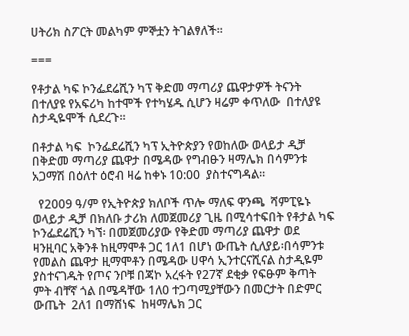ሀትሪክ ስፖርት መልካም ምኞቷን ትገልፃለች፡፡

===

የቶታል ካፍ ኮንፌደሬሺን ካፕ ቅድመ ማጣሪያ ጨዋታዎች ትናንት  በተለያዩ የአፍሪካ ከተሞች የተካሄዱ ሲሆን ዛሬም ቀጥለው  በተለያዩ ስታዲዬሞች ሲደረጉ፡፡

በቶታል ካፍ  ኮንፌደሬሺን ካፕ ኢትዮጵያን የወከለው ወላይታ ዲቻ በቅድመ ማጣሪያ ጨዋታ በሜዳው የግብፁን ዛማሌክ በሳምንቱ አጋማሽ በዕለተ ዕሮብ ዛሬ ከቀኑ 10:00  ያስተናግዳል፡፡

  የ2009 ዓ/ም የኢትዮጵያ ክለቦች ጥሎ ማለፍ ዋንጫ  ሻምፒዬኑ  ወላይታ ዲቻ በክለቡ ታሪክ ለመጀመሪያ ጊዜ በሚሳተፍበት የቶታል ካፍ ኮንፌደሬሺን ካኘ፡ በመጀመሪያው የቅድመ ማጣሪያ ጨዋታ ወደ ዛንዚባር አቅንቶ ከዚማሞቶ ጋር 1ለ1 በሆነ ውጤት ሲለያይ፡በሳምንቱ የመልስ ጨዋታ ዚማሞቶን በሜዳው ሀዋሳ ኢንተርናሺናል ስታዲዬም ያስተናገዱት የጦና ንቦቹ በጃኮ አረፋት የ27ኛ ደቂቃ የፍፁም ቅጣት ምት ብቸኛ ጎል በሜዳቸው 1ለ0 ተጋጣሚያቸውን በመርታት በድምር ውጤት  2ለ1 በማሸነፍ  ከዛማሌክ ጋር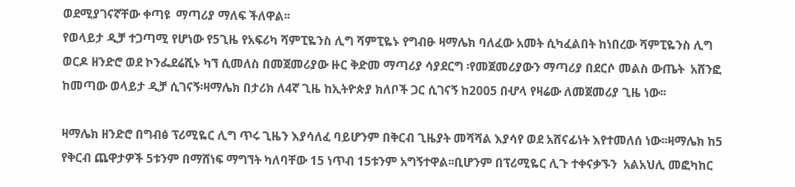ወደሚያገናኛቸው ቀጣዩ  ማጣሪያ ማለፍ ችለዋል፡፡
የወላይታ ዲቻ ተጋጣሚ የሆነው የ5ጊዜ የአፍሪካ ሻምፒዬንስ ሊግ ሻምፒዬኑ የግብፁ ዛማሌክ ባለፈው አመት ሲካፈልበት ከነበረው ሻምፒዬንስ ሊግ ወርዶ ዘንድሮ ወደ ኮንፌደሬሺኑ ካኘ ሲመለስ በመጀመሪያው ዙር ቅድመ ማጣሪያ ሳያደርግ ፡የመጀመሪያውን ማጣሪያ በደርሶ መልስ ውጤት  አሸንፎ  ከመጣው ወላይታ ዲቻ ሲገናኝ፡ዛማሌክ በታሪክ ለ4ኛ ጊዜ ከኢትዮጵያ ክለቦች ጋር ሲገናኝ ከ2005 በሇላ የዛሬው ለመጀመሪያ ጊዜ ነው፡፡

ዛማሌክ ዘንድሮ በግብፅ ፕሪሚዬር ሊግ ጥሩ ጊዜን እያሳለፈ ባይሆንም በቅርብ ጊዜያት መሻሻል እያሳየ ወደ አሸናፊነት እየተመለሰ ነው፡፡ዛማሌክ ከ5 የቅርብ ጨዋታዎች 5ቱንም በማሸነፍ ማግኘት ካለባቸው 15 ነጥብ 15ቱንም አግኝተዋል፡፡ቢሆንም በፕሪሚዬር ሊጉ ተቀናቃኙን  አልአህሊ መፎካከር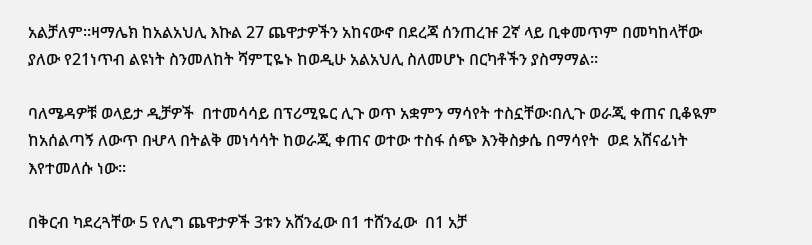አልቻለም፡፡ዛማሌክ ከአልአህሊ እኩል 27 ጨዋታዎችን አከናውኖ በደረጃ ሰንጠረዡ 2ኛ ላይ ቢቀመጥም በመካከላቸው ያለው የ21ነጥብ ልዩነት ስንመለከት ሻምፒዬኑ ከወዲሁ አልአህሊ ስለመሆኑ በርካቶችን ያስማማል፡፡

ባለሜዳዎቹ ወላይታ ዲቻዎች  በተመሳሳይ በፕሪሚዬር ሊጉ ወጥ አቋምን ማሳየት ተስኗቸው፡በሊጉ ወራጂ ቀጠና ቢቆዪም ከአሰልጣኝ ለውጥ በሇላ በትልቅ መነሳሳት ከወራጂ ቀጠና ወተው ተስፋ ሰጭ እንቅስቃሴ በማሳየት  ወደ አሸናፊነት እየተመለሱ ነው፡፡

በቅርብ ካደረጓቸው 5 የሊግ ጨዋታዎች 3ቱን አሸንፈው በ1 ተሸንፈው  በ1 አቻ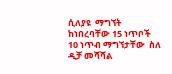ሲለያዩ  ማግኘት ከነበረባቸው 15 ነጥቦች 10 ነጥብ ማግኘታቸው  ስለ ዲቻ መሻሻል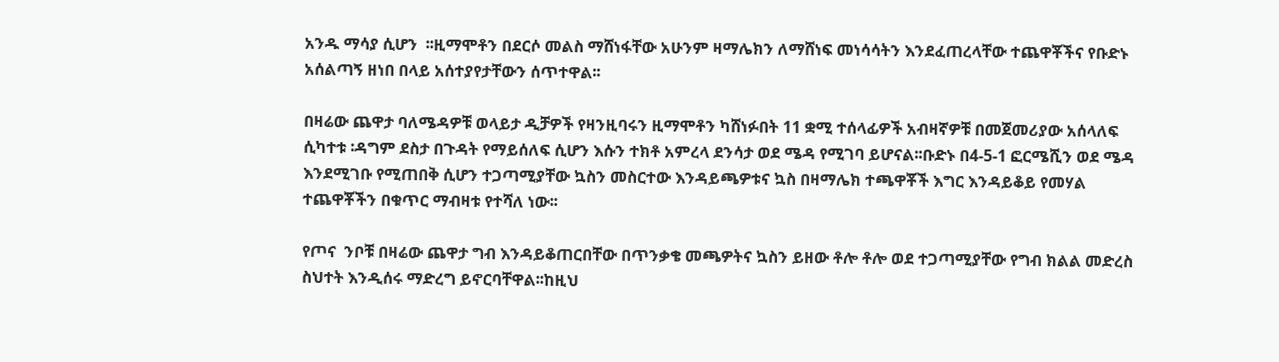አንዱ ማሳያ ሲሆን  ፡፡ዚማሞቶን በደርሶ መልስ ማሸነፋቸው አሁንም ዛማሌክን ለማሸነፍ መነሳሳትን እንደፈጠረላቸው ተጨዋቾችና የቡድኑ አሰልጣኝ ዘነበ በላይ አሰተያየታቸውን ሰጥተዋል፡፡

በዛሬው ጨዋታ ባለሜዳዎቹ ወላይታ ዲቻዎች የዛንዚባሩን ዚማሞቶን ካሸነፉበት 11 ቋሚ ተሰላፊዎች አብዛኛዎቹ በመጀመሪያው አሰላለፍ ሲካተቱ ፡ዳግም ደስታ በጉዳት የማይሰለፍ ሲሆን እሱን ተክቶ አምረላ ደንሳታ ወደ ሜዳ የሚገባ ይሆናል፡፡ቡድኑ በ4-5-1 ፎርሜሺን ወደ ሜዳ እንደሚገቡ የሚጠበቅ ሲሆን ተጋጣሚያቸው ኳስን መስርተው እንዳይጫዎቱና ኳስ በዛማሌክ ተጫዋቾች እግር እንዳይቆይ የመሃል ተጨዋቾችን በቁጥር ማብዛቱ የተሻለ ነው፡፡

የጦና  ንቦቹ በዛሬው ጨዋታ ግብ እንዳይቆጠርበቸው በጥንቃቄ መጫዎትና ኳስን ይዘው ቶሎ ቶሎ ወደ ተጋጣሚያቸው የግብ ክልል መድረስ ስህተት እንዲሰሩ ማድረግ ይኖርባቸዋል፡፡ከዚህ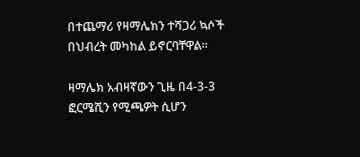በተጨማሪ የዛማሌክን ተሻጋሪ ኳሶች በህብረት መካከል ይኖርባቸዋል፡፡

ዛማሌክ አብዛኛውን ጊዜ በ4-3-3 ፎርሜሺን የሚጫዎት ሲሆን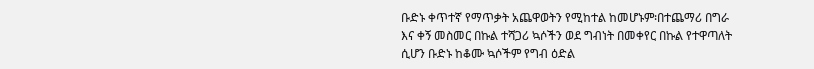ቡድኑ ቀጥተኛ የማጥቃት አጨዋወትን የሚከተል ከመሆኑም፡በተጨማሪ በግራ እና ቀኝ መስመር በኩል ተሻጋሪ ኳሶችን ወደ ግብነት በመቀየር በኩል የተዋጣለት ሲሆን ቡድኑ ከቆሙ ኳሶችም የግብ ዕድል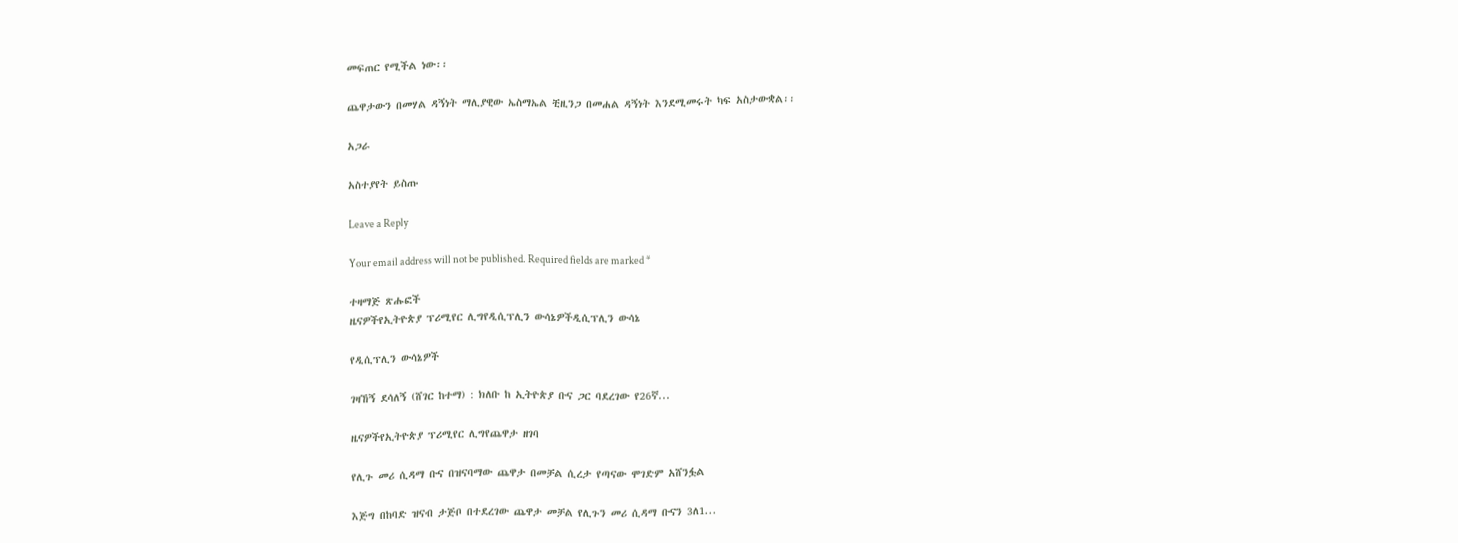መፍጠር የሚችል ነው፡፡

ጨዋታውን በመሃል ዳኝነት ማሊያዊው ኤስማኤል ቺዚንጋ በመሐል ዳኝነት እንደሚመሩት ካፍ አስታውቋል፡፡

አጋራ

አስተያየት ይስጡ

Leave a Reply

Your email address will not be published. Required fields are marked *

ተዛማጅ ጽሑፎች
ዜናዎችየኢትዮጵያ ፕሪሚየር ሊግየዲሲፕሊን ውሳኔዎችዲሲፕሊን ውሳኔ

የዲሲፕሊን ውሳኔዎች

ገዛኸኝ ደሳለኝ (ሸገር ከተማ) : ክለቡ ከ ኢትዮጵያ ቡና ጋር ባደረገው የ26ኛ...

ዜናዎችየኢትዮጵያ ፕሪሚየር ሊግየጨዋታ ዘገባ

የሊጉ መሪ ሲዳማ ቡና በዝናባማው ጨዋታ በመቻል ሲረታ የጣናው ሞገድም አሸንፏል

እጅግ በከባድ ዝናብ ታጅቦ በተደረገው ጨዋታ መቻል የሊጉን መሪ ሲዳማ ቡናን 3ለ1...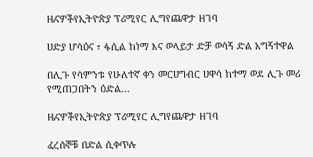ዜናዎችየኢትዮጵያ ፕሪሚየር ሊግየጨዋታ ዘገባ

ሀድያ ሆሳዕና ፣ ፋሲል ከነማ እና ወላይታ ድቻ ወሳኝ ድል አግኝተዋል

በሊጉ የሳምንቱ የሁለተኛ ቀን መርሀግብር ሀዋሳ ከተማ ወደ ሊጉ መሪ የሚጠጋበትን ዕድል...

ዜናዎችየኢትዮጵያ ፕሪሚየር ሊግየጨዋታ ዘገባ

ፈረሰኞቹ በድል ሲቀጥሉ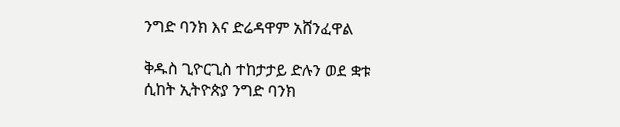ንግድ ባንክ እና ድሬዳዋም አሸንፈዋል

ቅዱስ ጊዮርጊስ ተከታታይ ድሉን ወደ ቋቱ ሲከት ኢትዮጵያ ንግድ ባንክ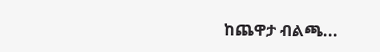ከጨዋታ ብልጫ...